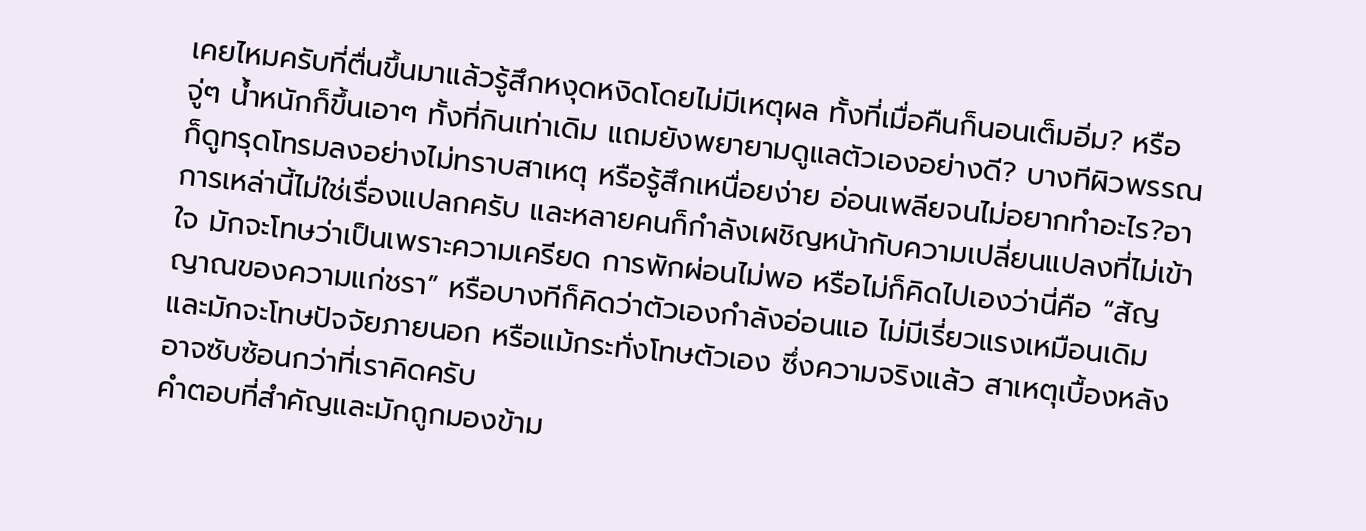เคยไหมครับที่ตื่นขึ้นมาแล้วรู้สึกหงุดหงิดโดยไม่มีเหตุผล ทั้งที่เมื่อคืนก็นอนเต็มอิ่ม? หรือจู่ๆ น้ำหนักก็ขึ้นเอาๆ ทั้งที่กินเท่าเดิม แถมยังพยายามดูแลตัวเองอย่างดี? บางทีผิวพรรณก็ดูทรุดโทรมลงอย่างไม่ทราบสาเหตุ หรือรู้สึกเหนื่อยง่าย อ่อนเพลียจนไม่อยากทำอะไร?อาการเหล่านี้ไม่ใช่เรื่องแปลกครับ และหลายคนก็กำลังเผชิญหน้ากับความเปลี่ยนแปลงที่ไม่เข้าใจ มักจะโทษว่าเป็นเพราะความเครียด การพักผ่อนไม่พอ หรือไม่ก็คิดไปเองว่านี่คือ “สัญญาณของความแก่ชรา” หรือบางทีก็คิดว่าตัวเองกำลังอ่อนแอ ไม่มีเรี่ยวแรงเหมือนเดิม และมักจะโทษปัจจัยภายนอก หรือแม้กระทั่งโทษตัวเอง ซึ่งความจริงแล้ว สาเหตุเบื้องหลังอาจซับซ้อนกว่าที่เราคิดครับ
คำตอบที่สำคัญและมักถูกมองข้าม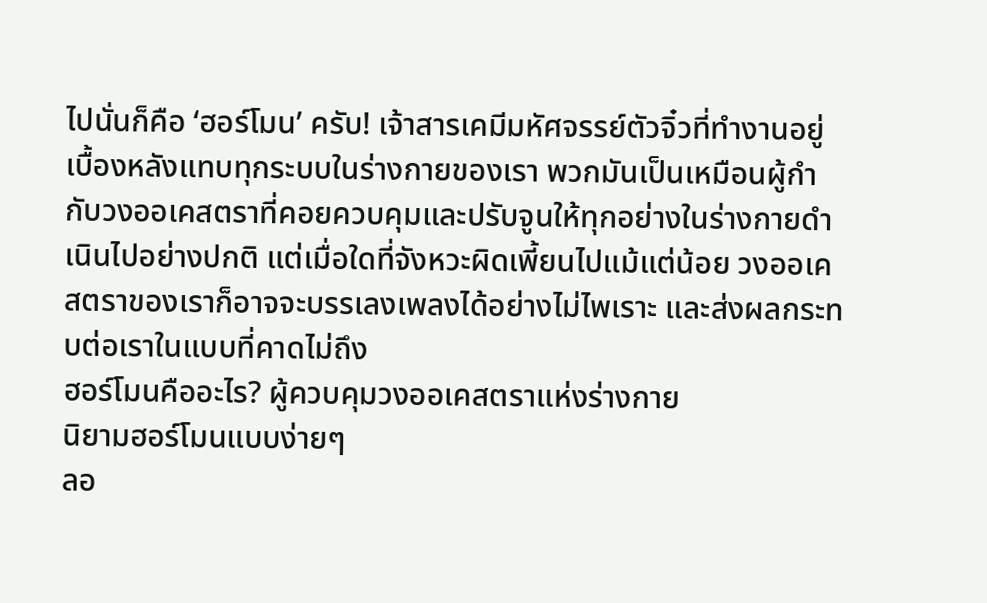ไปนั่นก็คือ ‘ฮอร์โมน’ ครับ! เจ้าสารเคมีมหัศจรรย์ตัวจิ๋วที่ทำงานอยู่เบื้องหลังแทบทุกระบบในร่างกายของเรา พวกมันเป็นเหมือนผู้กำกับวงออเคสตราที่คอยควบคุมและปรับจูนให้ทุกอย่างในร่างกายดำเนินไปอย่างปกติ แต่เมื่อใดที่จังหวะผิดเพี้ยนไปแม้แต่น้อย วงออเคสตราของเราก็อาจจะบรรเลงเพลงได้อย่างไม่ไพเราะ และส่งผลกระทบต่อเราในแบบที่คาดไม่ถึง
ฮอร์โมนคืออะไร? ผู้ควบคุมวงออเคสตราแห่งร่างกาย
นิยามฮอร์โมนแบบง่ายๆ
ลอ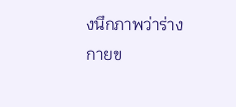งนึกภาพว่าร่างกายข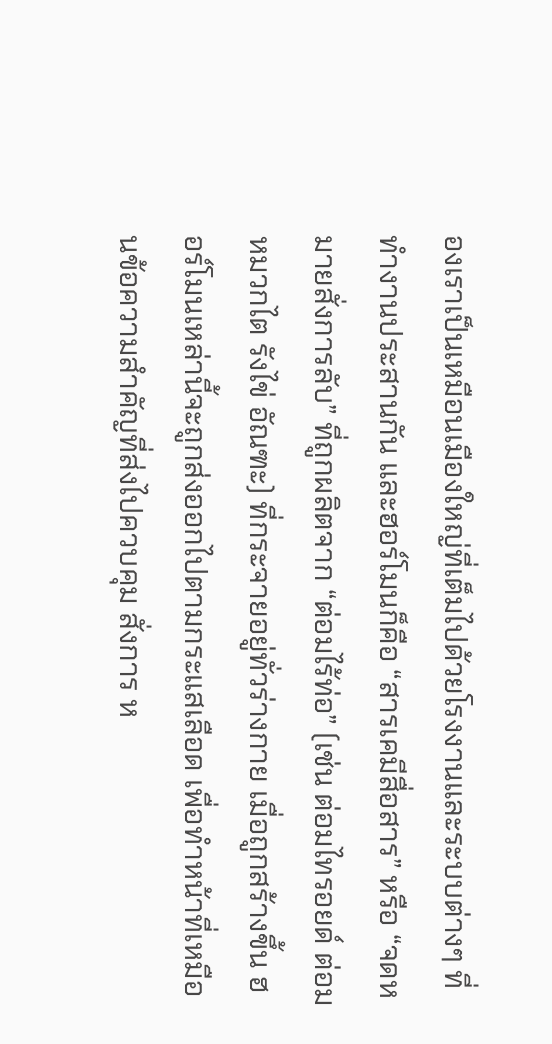องเราเป็นเหมือนเมืองใหญ่ที่เต็มไปด้วยโรงงานและระบบต่างๆ ที่ทำงานประสานกัน และฮอร์โมนก็คือ “สารเคมีสื่อสาร” หรือ “จดหมายสั่งการลับ” ที่ถูกผลิตจาก “ต่อมไร้ท่อ” (เช่น ต่อมไทรอยด์ ต่อมหมวกไต รังไข่ อัณฑะ) ที่กระจายอยู่ทั่วร่างกาย เมื่อถูกสร้างขึ้น ฮอร์โมนเหล่านี้จะถูกส่งออกไปตามกระแสเลือด เพื่อทำหน้าที่เหมือนข้อความสำคัญที่ส่งไปควบคุม สั่งการ ห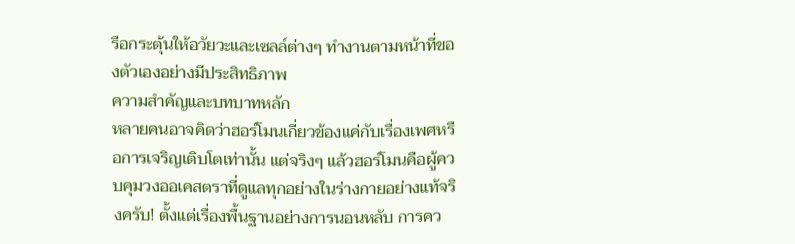รือกระตุ้นให้อวัยวะและเซลล์ต่างๆ ทำงานตามหน้าที่ของตัวเองอย่างมีประสิทธิภาพ
ความสำคัญและบทบาทหลัก
หลายคนอาจคิดว่าฮอร์โมนเกี่ยวข้องแค่กับเรื่องเพศหรือการเจริญเติบโตเท่านั้น แต่จริงๆ แล้วฮอร์โมนคือผู้ควบคุมวงออเคสตราที่ดูแลทุกอย่างในร่างกายอย่างแท้จริงครับ! ตั้งแต่เรื่องพื้นฐานอย่างการนอนหลับ การคว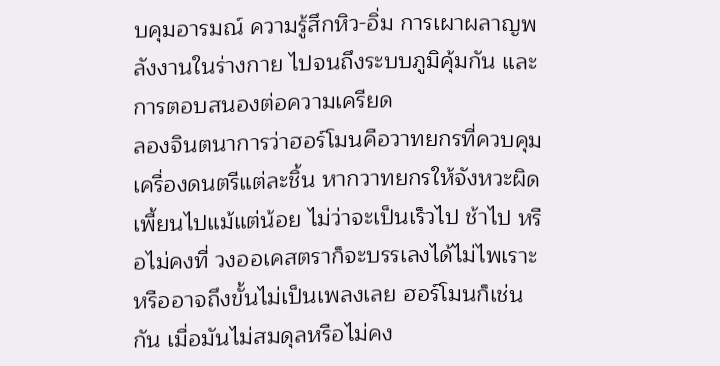บคุมอารมณ์ ความรู้สึกหิว-อิ่ม การเผาผลาญพลังงานในร่างกาย ไปจนถึงระบบภูมิคุ้มกัน และการตอบสนองต่อความเครียด
ลองจินตนาการว่าฮอร์โมนคือวาทยกรที่ควบคุมเครื่องดนตรีแต่ละชิ้น หากวาทยกรให้จังหวะผิดเพี้ยนไปแม้แต่น้อย ไม่ว่าจะเป็นเร็วไป ช้าไป หรือไม่คงที่ วงออเคสตราก็จะบรรเลงได้ไม่ไพเราะ หรืออาจถึงขั้นไม่เป็นเพลงเลย ฮอร์โมนก็เช่นกัน เมื่อมันไม่สมดุลหรือไม่คง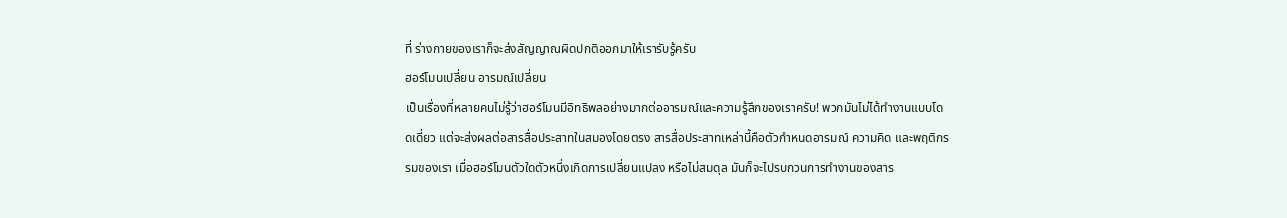ที่ ร่างกายของเราก็จะส่งสัญญาณผิดปกติออกมาให้เรารับรู้ครับ
ฮอร์โมนเปลี่ยน อารมณ์เปลี่ยน
เป็นเรื่องที่หลายคนไม่รู้ว่าฮอร์โมนมีอิทธิพลอย่างมากต่ออารมณ์และความรู้สึกของเราครับ! พวกมันไม่ได้ทำงานแบบโดดเดี่ยว แต่จะส่งผลต่อสารสื่อประสาทในสมองโดยตรง สารสื่อประสาทเหล่านี้คือตัวกำหนดอารมณ์ ความคิด และพฤติกรรมของเรา เมื่อฮอร์โมนตัวใดตัวหนึ่งเกิดการเปลี่ยนแปลง หรือไม่สมดุล มันก็จะไปรบกวนการทำงานของสาร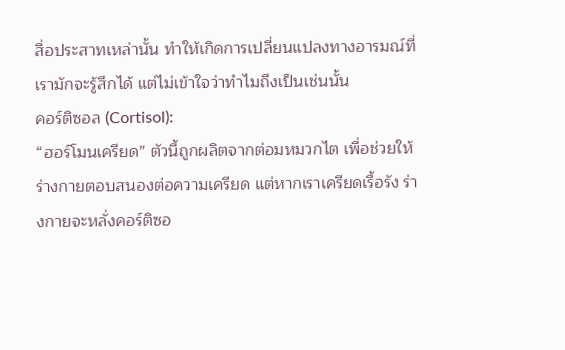สื่อประสาทเหล่านั้น ทำให้เกิดการเปลี่ยนแปลงทางอารมณ์ที่เรามักจะรู้สึกได้ แต่ไม่เข้าใจว่าทำไมถึงเป็นเช่นนั้น
คอร์ติซอล (Cortisol):
“ฮอร์โมนเครียด” ตัวนี้ถูกผลิตจากต่อมหมวกไต เพื่อช่วยให้ร่างกายตอบสนองต่อความเครียด แต่หากเราเครียดเรื้อรัง ร่างกายจะหลั่งคอร์ติซอ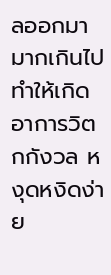ลออกมามากเกินไป ทำให้เกิดอาการวิตกกังวล หงุดหงิดง่าย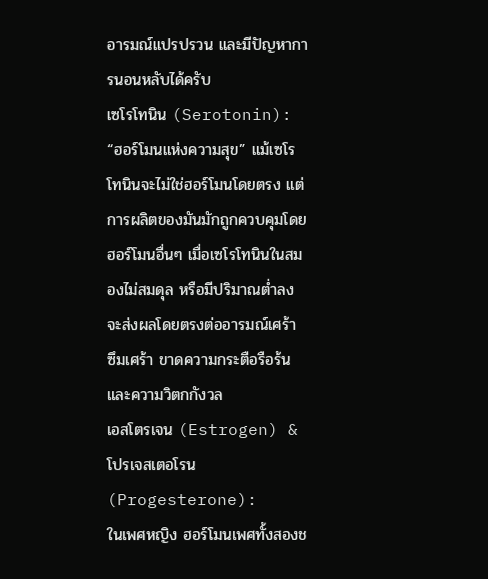อารมณ์แปรปรวน และมีปัญหาการนอนหลับได้ครับ
เซโรโทนิน (Serotonin):
“ฮอร์โมนแห่งความสุข” แม้เซโรโทนินจะไม่ใช่ฮอร์โมนโดยตรง แต่การผลิตของมันมักถูกควบคุมโดยฮอร์โมนอื่นๆ เมื่อเซโรโทนินในสมองไม่สมดุล หรือมีปริมาณต่ำลง จะส่งผลโดยตรงต่ออารมณ์เศร้า ซึมเศร้า ขาดความกระตือรือร้น และความวิตกกังวล
เอสโตรเจน (Estrogen) & โปรเจสเตอโรน (Progesterone):
ในเพศหญิง ฮอร์โมนเพศทั้งสองช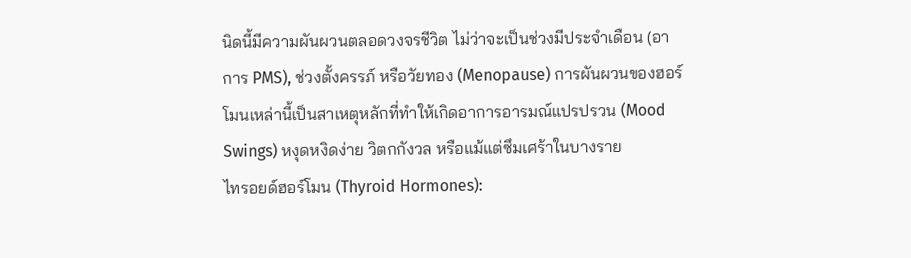นิดนี้มีความผันผวนตลอดวงจรชีวิต ไม่ว่าจะเป็นช่วงมีประจำเดือน (อาการ PMS), ช่วงตั้งครรภ์ หรือวัยทอง (Menopause) การผันผวนของฮอร์โมนเหล่านี้เป็นสาเหตุหลักที่ทำให้เกิดอาการอารมณ์แปรปรวน (Mood Swings) หงุดหงิดง่าย วิตกกังวล หรือแม้แต่ซึมเศร้าในบางราย
ไทรอยด์ฮอร์โมน (Thyroid Hormones):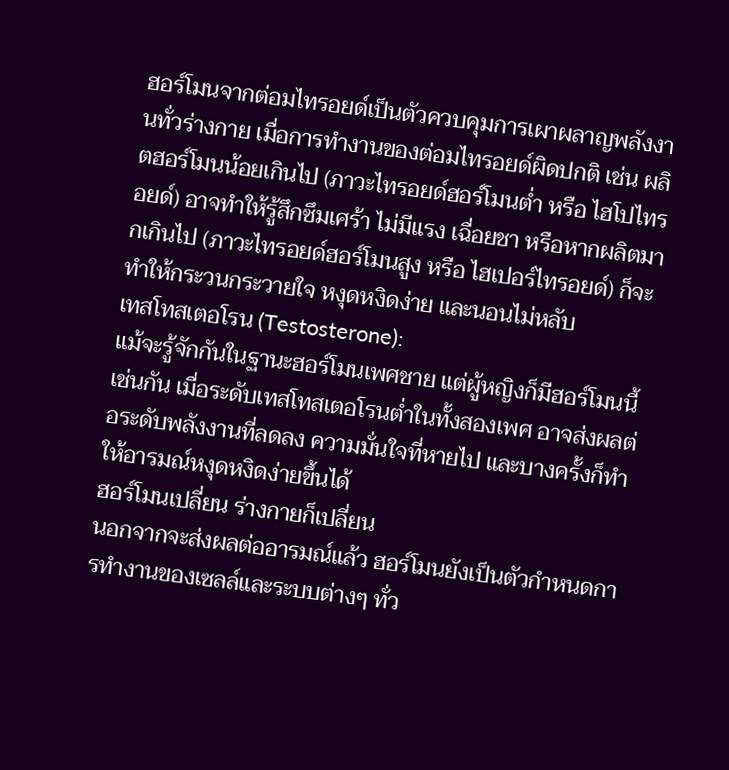ฮอร์โมนจากต่อมไทรอยด์เป็นตัวควบคุมการเผาผลาญพลังงานทั่วร่างกาย เมื่อการทำงานของต่อมไทรอยด์ผิดปกติ เช่น ผลิตฮอร์โมนน้อยเกินไป (ภาวะไทรอยด์ฮอร์โมนต่ำ หรือ ไฮโปไทรอยด์) อาจทำให้รู้สึกซึมเศร้า ไม่มีแรง เฉื่อยชา หรือหากผลิตมากเกินไป (ภาวะไทรอยด์ฮอร์โมนสูง หรือ ไฮเปอร์ไทรอยด์) ก็จะทำให้กระวนกระวายใจ หงุดหงิดง่าย และนอนไม่หลับ
เทสโทสเตอโรน (Testosterone):
แม้จะรู้จักกันในฐานะฮอร์โมนเพศชาย แต่ผู้หญิงก็มีฮอร์โมนนี้เช่นกัน เมื่อระดับเทสโทสเตอโรนต่ำในทั้งสองเพศ อาจส่งผลต่อระดับพลังงานที่ลดลง ความมั่นใจที่หายไป และบางครั้งก็ทำให้อารมณ์หงุดหงิดง่ายขึ้นได้
ฮอร์โมนเปลี่ยน ร่างกายก็เปลี่ยน
นอกจากจะส่งผลต่ออารมณ์แล้ว ฮอร์โมนยังเป็นตัวกำหนดการทำงานของเซลล์และระบบต่างๆ ทั่ว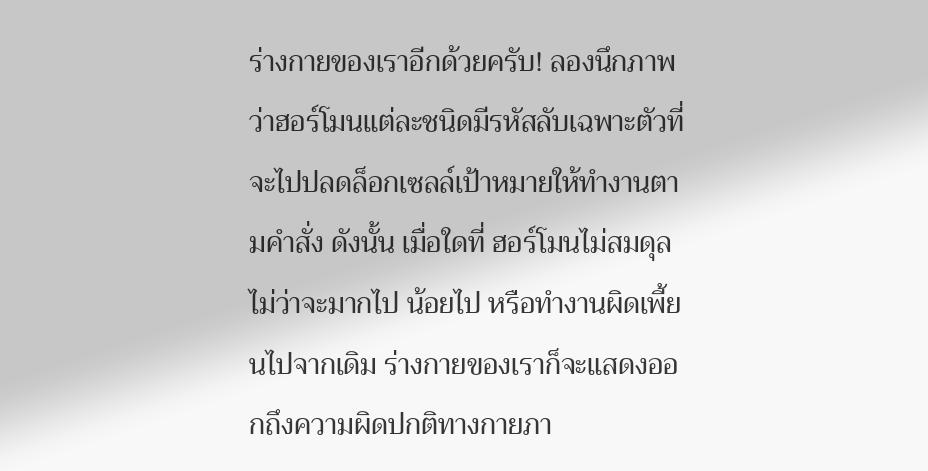ร่างกายของเราอีกด้วยครับ! ลองนึกภาพว่าฮอร์โมนแต่ละชนิดมีรหัสลับเฉพาะตัวที่จะไปปลดล็อกเซลล์เป้าหมายให้ทำงานตามคำสั่ง ดังนั้น เมื่อใดที่ ฮอร์โมนไม่สมดุล ไม่ว่าจะมากไป น้อยไป หรือทำงานผิดเพี้ยนไปจากเดิม ร่างกายของเราก็จะแสดงออกถึงความผิดปกติทางกายภา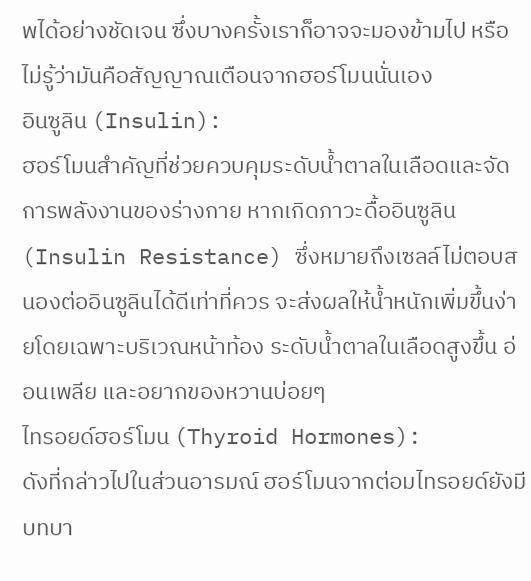พได้อย่างชัดเจน ซึ่งบางครั้งเราก็อาจจะมองข้ามไป หรือไม่รู้ว่ามันคือสัญญาณเตือนจากฮอร์โมนนั่นเอง
อินซูลิน (Insulin):
ฮอร์โมนสำคัญที่ช่วยควบคุมระดับน้ำตาลในเลือดและจัดการพลังงานของร่างกาย หากเกิดภาวะดื้ออินซูลิน (Insulin Resistance) ซึ่งหมายถึงเซลล์ไม่ตอบสนองต่ออินซูลินได้ดีเท่าที่ควร จะส่งผลให้น้ำหนักเพิ่มขึ้นง่ายโดยเฉพาะบริเวณหน้าท้อง ระดับน้ำตาลในเลือดสูงขึ้น อ่อนเพลีย และอยากของหวานบ่อยๆ
ไทรอยด์ฮอร์โมน (Thyroid Hormones):
ดังที่กล่าวไปในส่วนอารมณ์ ฮอร์โมนจากต่อมไทรอยด์ยังมีบทบา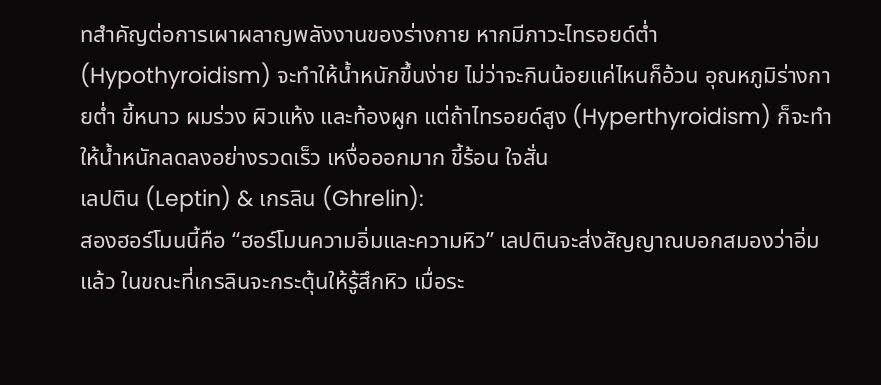ทสำคัญต่อการเผาผลาญพลังงานของร่างกาย หากมีภาวะไทรอยด์ต่ำ (Hypothyroidism) จะทำให้น้ำหนักขึ้นง่าย ไม่ว่าจะกินน้อยแค่ไหนก็อ้วน อุณหภูมิร่างกายต่ำ ขี้หนาว ผมร่วง ผิวแห้ง และท้องผูก แต่ถ้าไทรอยด์สูง (Hyperthyroidism) ก็จะทำให้น้ำหนักลดลงอย่างรวดเร็ว เหงื่อออกมาก ขี้ร้อน ใจสั่น
เลปติน (Leptin) & เกรลิน (Ghrelin):
สองฮอร์โมนนี้คือ “ฮอร์โมนความอิ่มและความหิว” เลปตินจะส่งสัญญาณบอกสมองว่าอิ่มแล้ว ในขณะที่เกรลินจะกระตุ้นให้รู้สึกหิว เมื่อระ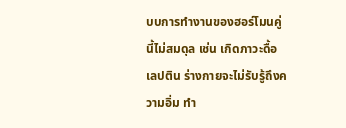บบการทำงานของฮอร์โมนคู่นี้ไม่สมดุล เช่น เกิดภาวะดื้อเลปติน ร่างกายจะไม่รับรู้ถึงความอิ่ม ทำ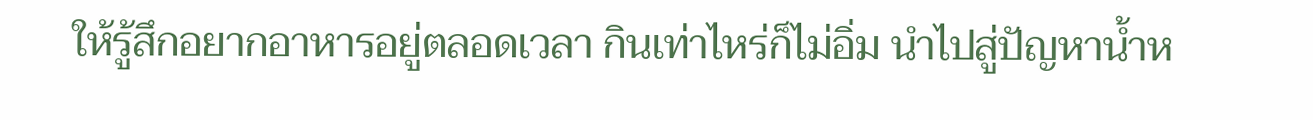ให้รู้สึกอยากอาหารอยู่ตลอดเวลา กินเท่าไหร่ก็ไม่อิ่ม นำไปสู่ปัญหาน้ำห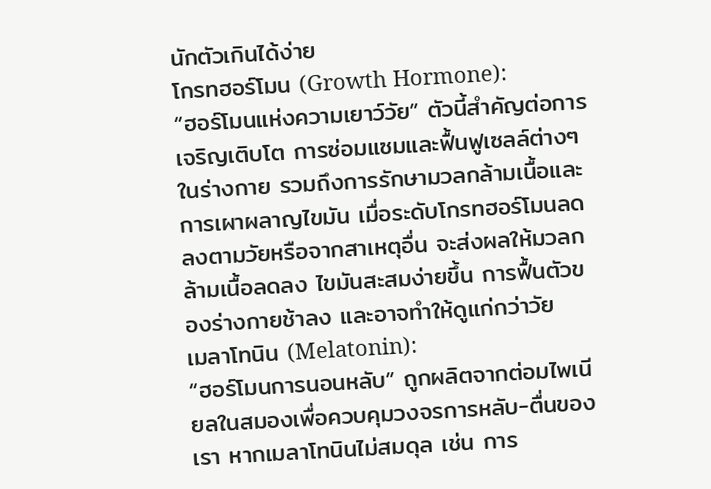นักตัวเกินได้ง่าย
โกรทฮอร์โมน (Growth Hormone):
“ฮอร์โมนแห่งความเยาว์วัย” ตัวนี้สำคัญต่อการเจริญเติบโต การซ่อมแซมและฟื้นฟูเซลล์ต่างๆ ในร่างกาย รวมถึงการรักษามวลกล้ามเนื้อและการเผาผลาญไขมัน เมื่อระดับโกรทฮอร์โมนลดลงตามวัยหรือจากสาเหตุอื่น จะส่งผลให้มวลกล้ามเนื้อลดลง ไขมันสะสมง่ายขึ้น การฟื้นตัวของร่างกายช้าลง และอาจทำให้ดูแก่กว่าวัย
เมลาโทนิน (Melatonin):
“ฮอร์โมนการนอนหลับ” ถูกผลิตจากต่อมไพเนียลในสมองเพื่อควบคุมวงจรการหลับ-ตื่นของเรา หากเมลาโทนินไม่สมดุล เช่น การ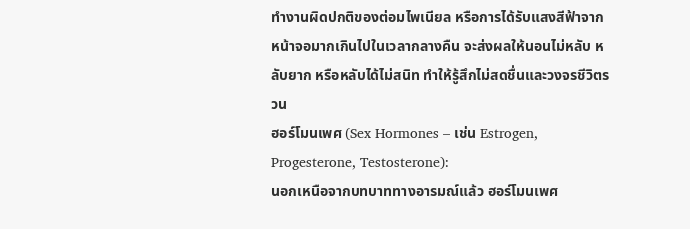ทำงานผิดปกติของต่อมไพเนียล หรือการได้รับแสงสีฟ้าจากหน้าจอมากเกินไปในเวลากลางคืน จะส่งผลให้นอนไม่หลับ หลับยาก หรือหลับได้ไม่สนิท ทำให้รู้สึกไม่สดชื่นและวงจรชีวิตรวน
ฮอร์โมนเพศ (Sex Hormones – เช่น Estrogen, Progesterone, Testosterone):
นอกเหนือจากบทบาททางอารมณ์แล้ว ฮอร์โมนเพศ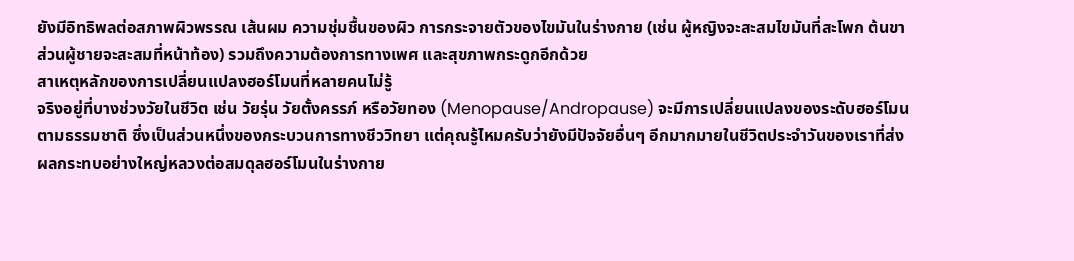ยังมีอิทธิพลต่อสภาพผิวพรรณ เส้นผม ความชุ่มชื้นของผิว การกระจายตัวของไขมันในร่างกาย (เช่น ผู้หญิงจะสะสมไขมันที่สะโพก ต้นขา ส่วนผู้ชายจะสะสมที่หน้าท้อง) รวมถึงความต้องการทางเพศ และสุขภาพกระดูกอีกด้วย
สาเหตุหลักของการเปลี่ยนแปลงฮอร์โมนที่หลายคนไม่รู้
จริงอยู่ที่บางช่วงวัยในชีวิต เช่น วัยรุ่น วัยตั้งครรภ์ หรือวัยทอง (Menopause/Andropause) จะมีการเปลี่ยนแปลงของระดับฮอร์โมนตามธรรมชาติ ซึ่งเป็นส่วนหนึ่งของกระบวนการทางชีววิทยา แต่คุณรู้ไหมครับว่ายังมีปัจจัยอื่นๆ อีกมากมายในชีวิตประจำวันของเราที่ส่งผลกระทบอย่างใหญ่หลวงต่อสมดุลฮอร์โมนในร่างกาย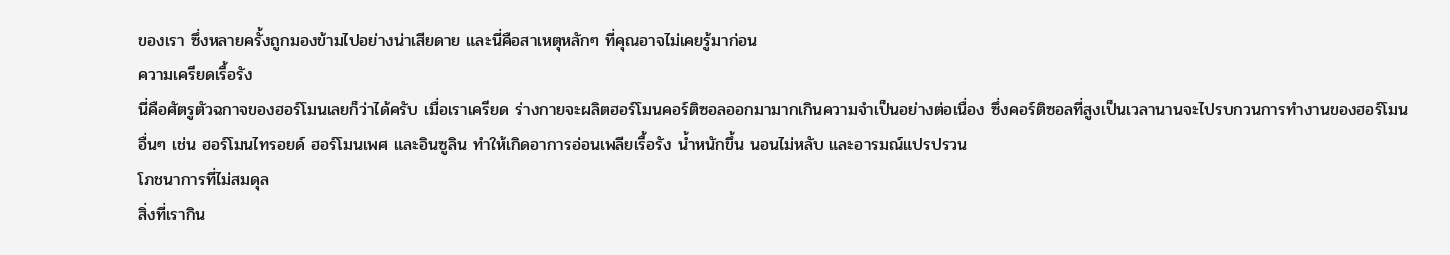ของเรา ซึ่งหลายครั้งถูกมองข้ามไปอย่างน่าเสียดาย และนี่คือสาเหตุหลักๆ ที่คุณอาจไม่เคยรู้มาก่อน
ความเครียดเรื้อรัง
นี่คือศัตรูตัวฉกาจของฮอร์โมนเลยก็ว่าได้ครับ เมื่อเราเครียด ร่างกายจะผลิตฮอร์โมนคอร์ติซอลออกมามากเกินความจำเป็นอย่างต่อเนื่อง ซึ่งคอร์ติซอลที่สูงเป็นเวลานานจะไปรบกวนการทำงานของฮอร์โมนอื่นๆ เช่น ฮอร์โมนไทรอยด์ ฮอร์โมนเพศ และอินซูลิน ทำให้เกิดอาการอ่อนเพลียเรื้อรัง น้ำหนักขึ้น นอนไม่หลับ และอารมณ์แปรปรวน
โภชนาการที่ไม่สมดุล
สิ่งที่เรากิน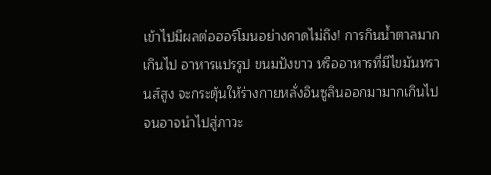เข้าไปมีผลต่อฮอร์โมนอย่างคาดไม่ถึง! การกินน้ำตาลมากเกินไป อาหารแปรรูป ขนมปังขาว หรืออาหารที่มีไขมันทรานส์สูง จะกระตุ้นให้ร่างกายหลั่งอินซูลินออกมามากเกินไป จนอาจนำไปสู่ภาวะ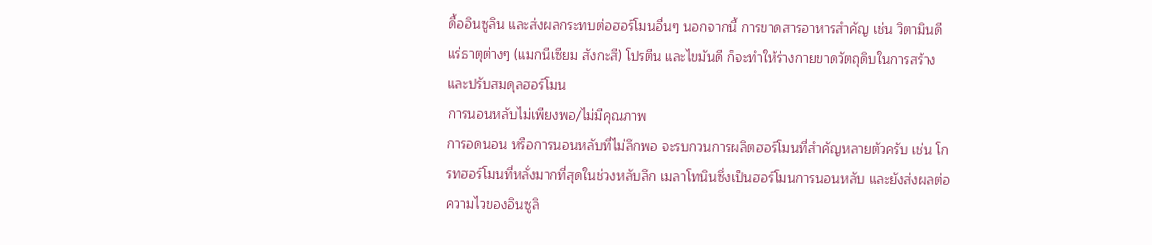ดื้ออินซูลิน และส่งผลกระทบต่อฮอร์โมนอื่นๆ นอกจากนี้ การขาดสารอาหารสำคัญ เช่น วิตามินดี แร่ธาตุต่างๆ (แมกนีเซียม สังกะสี) โปรตีน และไขมันดี ก็จะทำให้ร่างกายขาดวัตถุดิบในการสร้างและปรับสมดุลฮอร์โมน
การนอนหลับไม่เพียงพอ/ไม่มีคุณภาพ
การอดนอน หรือการนอนหลับที่ไม่ลึกพอ จะรบกวนการผลิตฮอร์โมนที่สำคัญหลายตัวครับ เช่น โกรทฮอร์โมนที่หลั่งมากที่สุดในช่วงหลับลึก เมลาโทนินซึ่งเป็นฮอร์โมนการนอนหลับ และยังส่งผลต่อความไวของอินซูลิ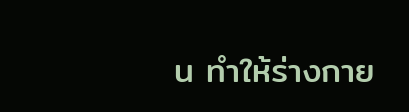น ทำให้ร่างกาย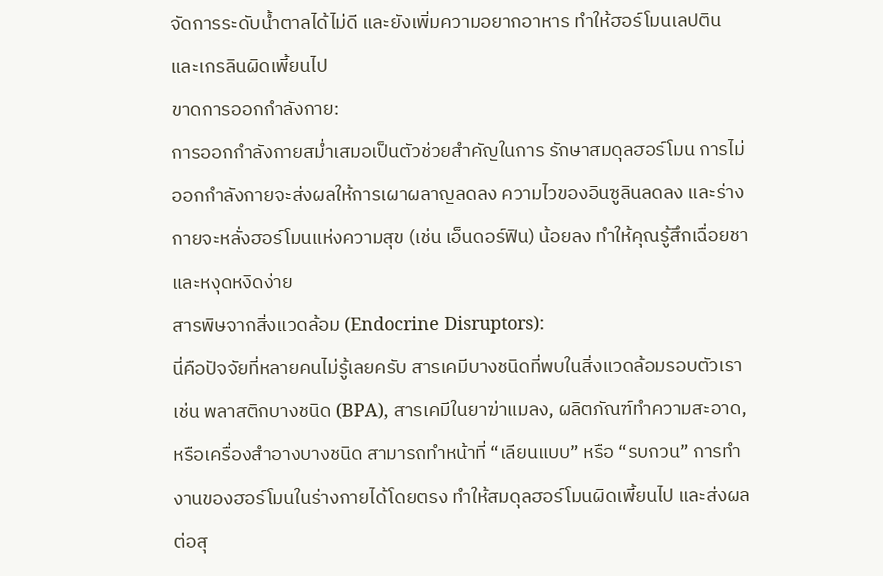จัดการระดับน้ำตาลได้ไม่ดี และยังเพิ่มความอยากอาหาร ทำให้ฮอร์โมนเลปตินและเกรลินผิดเพี้ยนไป
ขาดการออกกำลังกาย:
การออกกำลังกายสม่ำเสมอเป็นตัวช่วยสำคัญในการ รักษาสมดุลฮอร์โมน การไม่ออกกำลังกายจะส่งผลให้การเผาผลาญลดลง ความไวของอินซูลินลดลง และร่างกายจะหลั่งฮอร์โมนแห่งความสุข (เช่น เอ็นดอร์ฟิน) น้อยลง ทำให้คุณรู้สึกเฉื่อยชาและหงุดหงิดง่าย
สารพิษจากสิ่งแวดล้อม (Endocrine Disruptors):
นี่คือปัจจัยที่หลายคนไม่รู้เลยครับ สารเคมีบางชนิดที่พบในสิ่งแวดล้อมรอบตัวเรา เช่น พลาสติกบางชนิด (BPA), สารเคมีในยาฆ่าแมลง, ผลิตภัณฑ์ทำความสะอาด, หรือเครื่องสำอางบางชนิด สามารถทำหน้าที่ “เลียนแบบ” หรือ “รบกวน” การทำงานของฮอร์โมนในร่างกายได้โดยตรง ทำให้สมดุลฮอร์โมนผิดเพี้ยนไป และส่งผลต่อสุ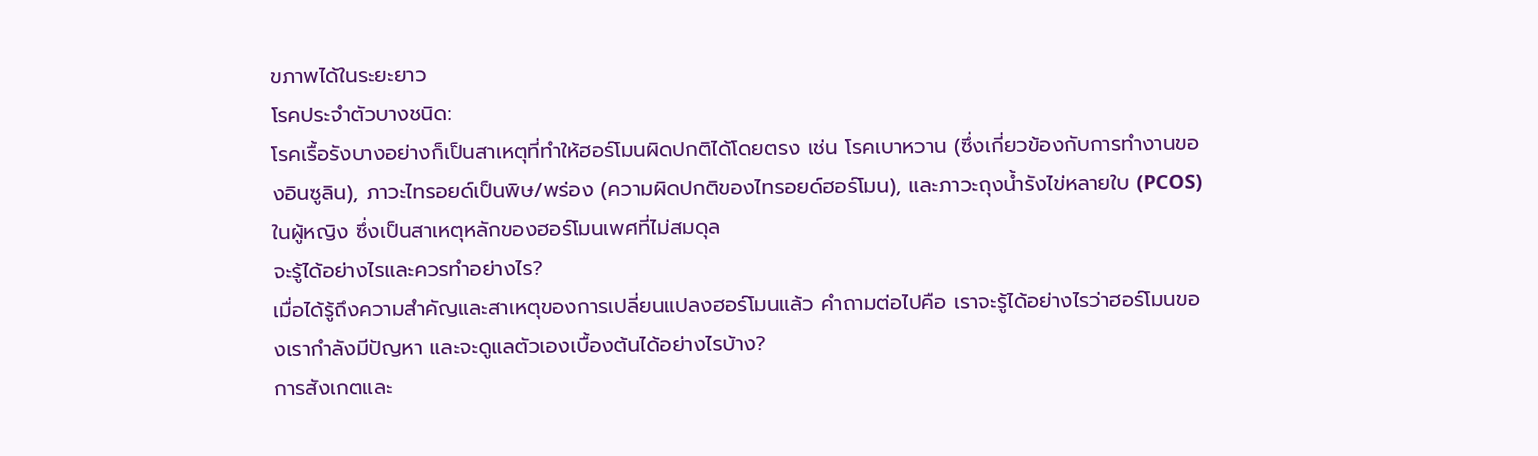ขภาพได้ในระยะยาว
โรคประจำตัวบางชนิด:
โรคเรื้อรังบางอย่างก็เป็นสาเหตุที่ทำให้ฮอร์โมนผิดปกติได้โดยตรง เช่น โรคเบาหวาน (ซึ่งเกี่ยวข้องกับการทำงานของอินซูลิน), ภาวะไทรอยด์เป็นพิษ/พร่อง (ความผิดปกติของไทรอยด์ฮอร์โมน), และภาวะถุงน้ำรังไข่หลายใบ (PCOS) ในผู้หญิง ซึ่งเป็นสาเหตุหลักของฮอร์โมนเพศที่ไม่สมดุล
จะรู้ได้อย่างไรและควรทำอย่างไร?
เมื่อได้รู้ถึงความสำคัญและสาเหตุของการเปลี่ยนแปลงฮอร์โมนแล้ว คำถามต่อไปคือ เราจะรู้ได้อย่างไรว่าฮอร์โมนของเรากำลังมีปัญหา และจะดูแลตัวเองเบื้องต้นได้อย่างไรบ้าง?
การสังเกตและ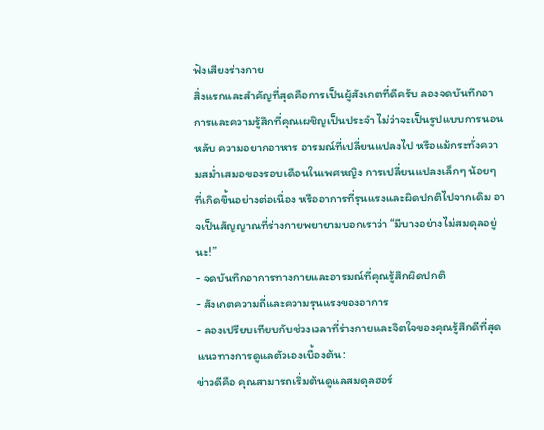ฟังเสียงร่างกาย
สิ่งแรกและสำคัญที่สุดคือการเป็นผู้สังเกตที่ดีครับ ลองจดบันทึกอาการและความรู้สึกที่คุณเผชิญเป็นประจำ ไม่ว่าจะเป็นรูปแบบการนอนหลับ ความอยากอาหาร อารมณ์ที่เปลี่ยนแปลงไป หรือแม้กระทั่งความสม่ำเสมอของรอบเดือนในเพศหญิง การเปลี่ยนแปลงเล็กๆ น้อยๆ ที่เกิดขึ้นอย่างต่อเนื่อง หรืออาการที่รุนแรงและผิดปกติไปจากเดิม อาจเป็นสัญญาณที่ร่างกายพยายามบอกเราว่า “มีบางอย่างไม่สมดุลอยู่นะ!”
- จดบันทึกอาการทางกายและอารมณ์ที่คุณรู้สึกผิดปกติ
- สังเกตความถี่และความรุนแรงของอาการ
- ลองเปรียบเทียบกับช่วงเวลาที่ร่างกายและจิตใจของคุณรู้สึกดีที่สุด
แนวทางการดูแลตัวเองเบื้องต้น:
ข่าวดีคือ คุณสามารถเริ่มต้นดูแลสมดุลฮอร์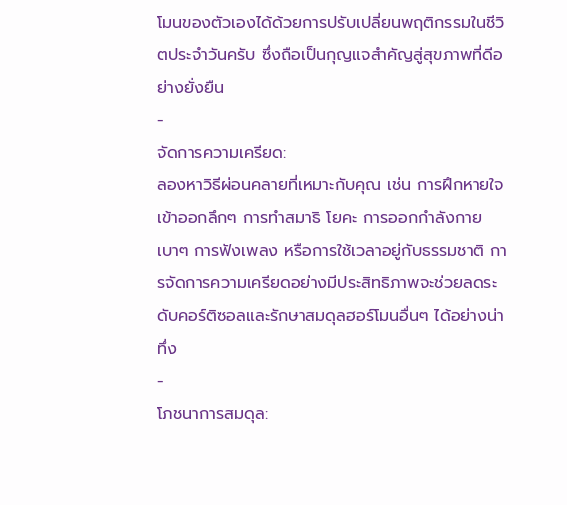โมนของตัวเองได้ด้วยการปรับเปลี่ยนพฤติกรรมในชีวิตประจำวันครับ ซึ่งถือเป็นกุญแจสำคัญสู่สุขภาพที่ดีอย่างยั่งยืน
-
จัดการความเครียด:
ลองหาวิธีผ่อนคลายที่เหมาะกับคุณ เช่น การฝึกหายใจเข้าออกลึกๆ การทำสมาธิ โยคะ การออกกำลังกายเบาๆ การฟังเพลง หรือการใช้เวลาอยู่กับธรรมชาติ การจัดการความเครียดอย่างมีประสิทธิภาพจะช่วยลดระดับคอร์ติซอลและรักษาสมดุลฮอร์โมนอื่นๆ ได้อย่างน่าทึ่ง
-
โภชนาการสมดุล: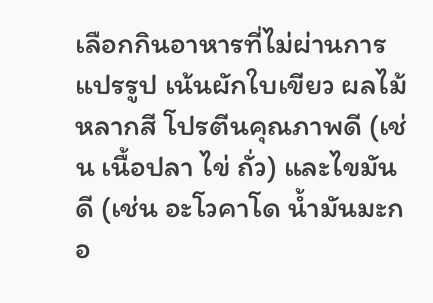เลือกกินอาหารที่ไม่ผ่านการแปรรูป เน้นผักใบเขียว ผลไม้หลากสี โปรตีนคุณภาพดี (เช่น เนื้อปลา ไข่ ถั่ว) และไขมันดี (เช่น อะโวคาโด น้ำมันมะกอ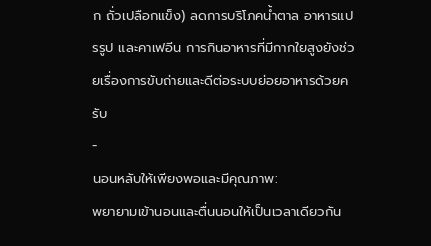ก ถั่วเปลือกแข็ง) ลดการบริโภคน้ำตาล อาหารแปรรูป และคาเฟอีน การกินอาหารที่มีกากใยสูงยังช่วยเรื่องการขับถ่ายและดีต่อระบบย่อยอาหารด้วยครับ
-
นอนหลับให้เพียงพอและมีคุณภาพ:
พยายามเข้านอนและตื่นนอนให้เป็นเวลาเดียวกัน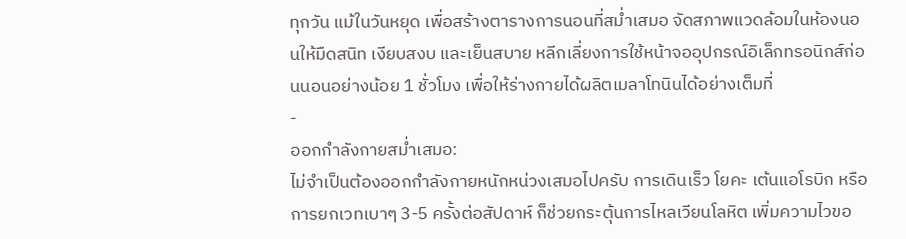ทุกวัน แม้ในวันหยุด เพื่อสร้างตารางการนอนที่สม่ำเสมอ จัดสภาพแวดล้อมในห้องนอนให้มืดสนิท เงียบสงบ และเย็นสบาย หลีกเลี่ยงการใช้หน้าจออุปกรณ์อิเล็กทรอนิกส์ก่อนนอนอย่างน้อย 1 ชั่วโมง เพื่อให้ร่างกายได้ผลิตเมลาโทนินได้อย่างเต็มที่
-
ออกกำลังกายสม่ำเสมอ:
ไม่จำเป็นต้องออกกำลังกายหนักหน่วงเสมอไปครับ การเดินเร็ว โยคะ เต้นแอโรบิก หรือการยกเวทเบาๆ 3-5 ครั้งต่อสัปดาห์ ก็ช่วยกระตุ้นการไหลเวียนโลหิต เพิ่มความไวขอ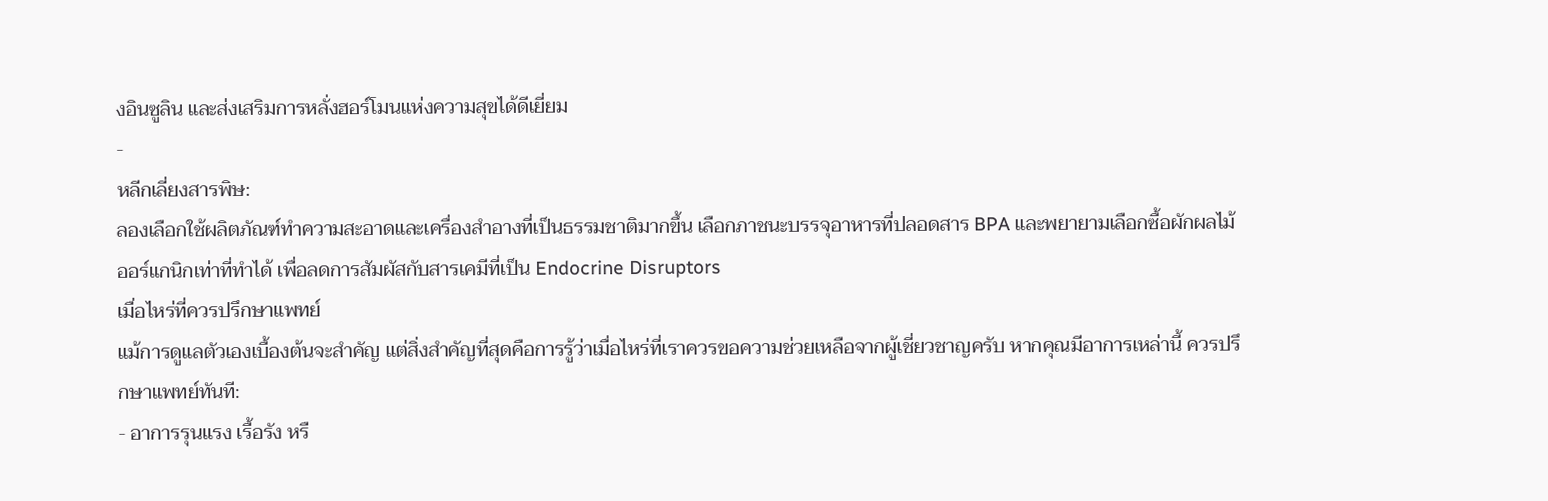งอินซูลิน และส่งเสริมการหลั่งฮอร์โมนแห่งความสุขได้ดีเยี่ยม
-
หลีกเลี่ยงสารพิษ:
ลองเลือกใช้ผลิตภัณฑ์ทำความสะอาดและเครื่องสำอางที่เป็นธรรมชาติมากขึ้น เลือกภาชนะบรรจุอาหารที่ปลอดสาร BPA และพยายามเลือกซื้อผักผลไม้ออร์แกนิกเท่าที่ทำได้ เพื่อลดการสัมผัสกับสารเคมีที่เป็น Endocrine Disruptors
เมื่อไหร่ที่ควรปรึกษาแพทย์
แม้การดูแลตัวเองเบื้องต้นจะสำคัญ แต่สิ่งสำคัญที่สุดคือการรู้ว่าเมื่อไหร่ที่เราควรขอความช่วยเหลือจากผู้เชี่ยวชาญครับ หากคุณมีอาการเหล่านี้ ควรปรึกษาแพทย์ทันที:
- อาการรุนแรง เรื้อรัง หรื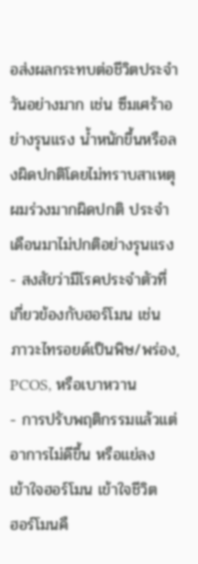อส่งผลกระทบต่อชีวิตประจำวันอย่างมาก เช่น ซึมเศร้าอย่างรุนแรง น้ำหนักขึ้นหรือลงผิดปกติโดยไม่ทราบสาเหตุ ผมร่วงมากผิดปกติ ประจำเดือนมาไม่ปกติอย่างรุนแรง
- สงสัยว่ามีโรคประจำตัวที่เกี่ยวข้องกับฮอร์โมน เช่น ภาวะไทรอยด์เป็นพิษ/พร่อง, PCOS, หรือเบาหวาน
- การปรับพฤติกรรมแล้วแต่อาการไม่ดีขึ้น หรือแย่ลง
เข้าใจฮอร์โมน เข้าใจชีวิต
ฮอร์โมนคื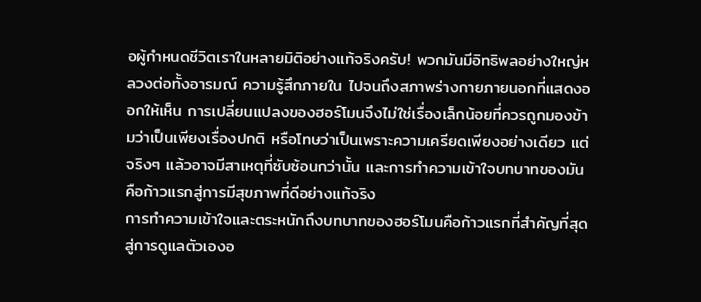อผู้กำหนดชีวิตเราในหลายมิติอย่างแท้จริงครับ! พวกมันมีอิทธิพลอย่างใหญ่หลวงต่อทั้งอารมณ์ ความรู้สึกภายใน ไปจนถึงสภาพร่างกายภายนอกที่แสดงออกให้เห็น การเปลี่ยนแปลงของฮอร์โมนจึงไม่ใช่เรื่องเล็กน้อยที่ควรถูกมองข้ามว่าเป็นเพียงเรื่องปกติ หรือโทษว่าเป็นเพราะความเครียดเพียงอย่างเดียว แต่จริงๆ แล้วอาจมีสาเหตุที่ซับซ้อนกว่านั้น และการทำความเข้าใจบทบาทของมันคือก้าวแรกสู่การมีสุขภาพที่ดีอย่างแท้จริง
การทำความเข้าใจและตระหนักถึงบทบาทของฮอร์โมนคือก้าวแรกที่สำคัญที่สุดสู่การดูแลตัวเองอ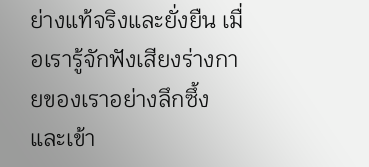ย่างแท้จริงและยั่งยืน เมื่อเรารู้จักฟังเสียงร่างกายของเราอย่างลึกซึ้ง และเข้า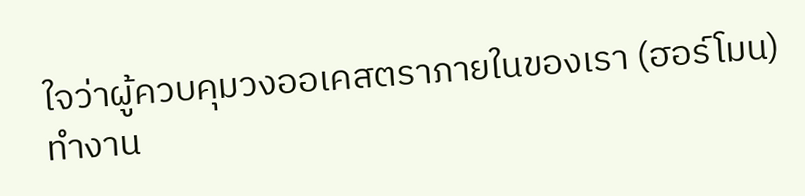ใจว่าผู้ควบคุมวงออเคสตราภายในของเรา (ฮอร์โมน) ทำงาน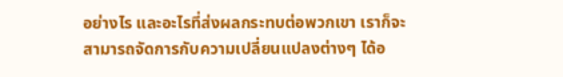อย่างไร และอะไรที่ส่งผลกระทบต่อพวกเขา เราก็จะสามารถจัดการกับความเปลี่ยนแปลงต่างๆ ได้อ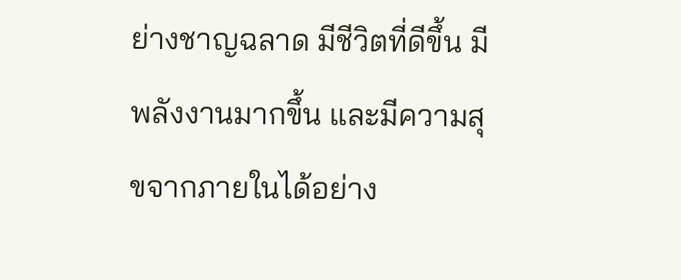ย่างชาญฉลาด มีชีวิตที่ดีขึ้น มีพลังงานมากขึ้น และมีความสุขจากภายในได้อย่าง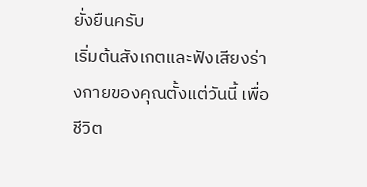ยั่งยืนครับ
เริ่มต้นสังเกตและฟังเสียงร่างกายของคุณตั้งแต่วันนี้ เพื่อชีวิต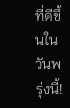ที่ดีขึ้นในวันพรุ่งนี้!